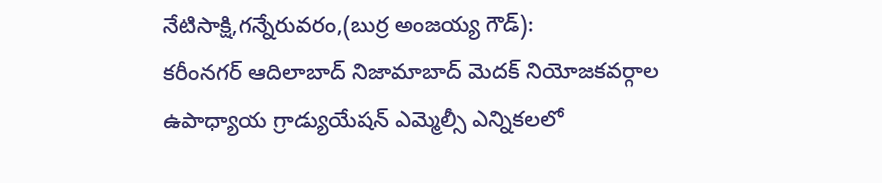నేటిసాక్షి,గన్నేరువరం,(బుర్ర అంజయ్య గౌడ్):
కరీంనగర్ ఆదిలాబాద్ నిజామాబాద్ మెదక్ నియోజకవర్గాల ఉపాధ్యాయ గ్రాడ్యుయేషన్ ఎమ్మెల్సీ ఎన్నికలలో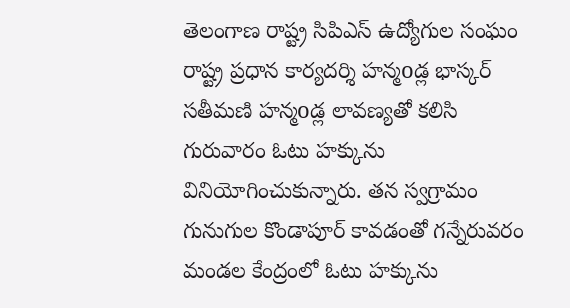తెలంగాణ రాష్ట్ర సిపిఎస్ ఉద్యోగుల సంఘం రాష్ట్ర ప్రధాన కార్యదర్శి హన్మoడ్ల భాస్కర్ సతీమణి హన్మoడ్ల లావణ్యతో కలిసి గురువారం ఓటు హక్కును వినియోగించుకున్నారు. తన స్వగ్రామం గునుగుల కొండాపూర్ కావడంతో గన్నేరువరం మండల కేంద్రంలో ఓటు హక్కును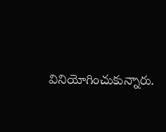వినియోగించుకున్నారు.